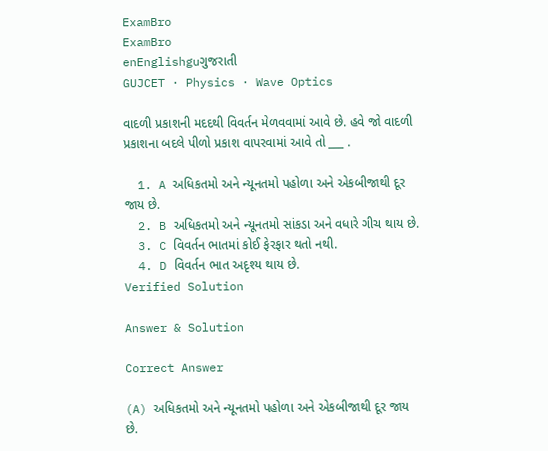ExamBro
ExamBro
enEnglishguગુજરાતી
GUJCET · Physics · Wave Optics

વાદળી પ્રકાશની મદદથી વિવર્તન મેળવવામાં આવે છે. હવે જો વાદળી પ્રકાશના બદલે પીળો પ્રકાશ વાપરવામાં આવે તો ___ .

  1. A અધિકતમો અને ન્યૂનતમો પહોળા અને એકબીજાથી દૂર જાય છે.
  2. B અધિકતમો અને ન્યૂનતમો સાંકડા અને વધારે ગીચ થાય છે.
  3. C વિવર્તન ભાતમાં કોઈ ફેરફાર થતો નથી.
  4. D વિવર્તન ભાત અદૃશ્ય થાય છે.
Verified Solution

Answer & Solution

Correct Answer

(A) અધિકતમો અને ન્યૂનતમો પહોળા અને એકબીજાથી દૂર જાય છે.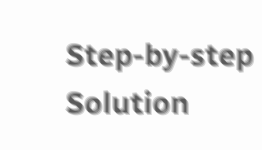Step-by-step Solution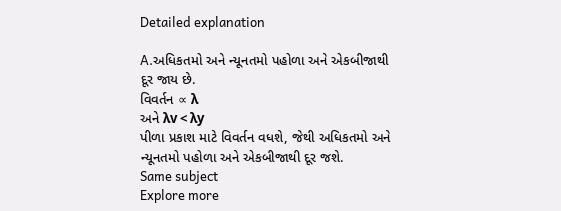Detailed explanation

A.અધિકતમો અને ન્યૂનતમો પહોળા અને એકબીજાથી દૂર જાય છે.
વિવર્તન ∝ λ
અને λv < λy
પીળા પ્રકાશ માટે વિવર્તન વધશે, જેથી અધિકતમો અને ન્યૂનતમો પહોળા અને એકબીજાથી દૂર જશે.
Same subject
Explore more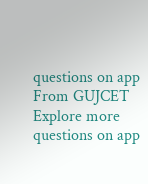questions on app
From GUJCET
Explore more questions on app